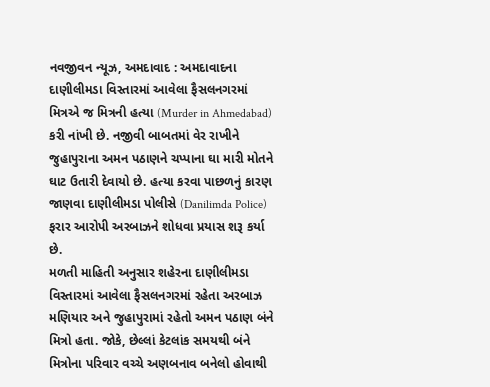નવજીવન ન્યૂઝ, અમદાવાદ : અમદાવાદના દાણીલીમડા વિસ્તારમાં આવેલા ફૈસલનગરમાં મિત્રએ જ મિત્રની હત્યા (Murder in Ahmedabad) કરી નાંખી છે. નજીવી બાબતમાં વેર રાખીને જુહાપુરાના અમન પઠાણને ચપ્પાના ઘા મારી મોતને ઘાટ ઉતારી દેવાયો છે. હત્યા કરવા પાછળનું કારણ જાણવા દાણીલીમડા પોલીસે (Danilimda Police) ફરાર આરોપી અરબાઝને શોધવા પ્રયાસ શરૂ કર્યા છે.
મળતી માહિતી અનુસાર શહેરના દાણીલીમડા વિસ્તારમાં આવેલા ફૈસલનગરમાં રહેતા અરબાઝ મણિયાર અને જુહાપુરામાં રહેતો અમન પઠાણ બંને મિત્રો હતા. જોકે, છેલ્લાં કેટલાંક સમયથી બંને મિત્રોના પરિવાર વચ્ચે અણબનાવ બનેલો હોવાથી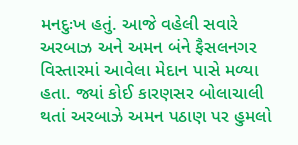મનદુઃખ હતું. આજે વહેલી સવારે અરબાઝ અને અમન બંને ફૈસલનગર વિસ્તારમાં આવેલા મેદાન પાસે મળ્યા હતા. જ્યાં કોઈ કારણસર બોલાચાલી થતાં અરબાઝે અમન પઠાણ પર હુમલો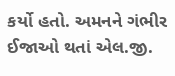કર્યો હતો. અમનને ગંભીર ઈજાઓ થતાં એલ.જી.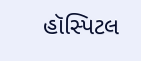હૉસ્પિટલ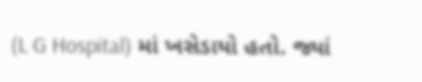(L G Hospital) માં ખસેડાયો હતો. જ્યાં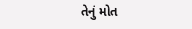તેનું મોત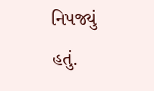નિપજ્યું હતું.